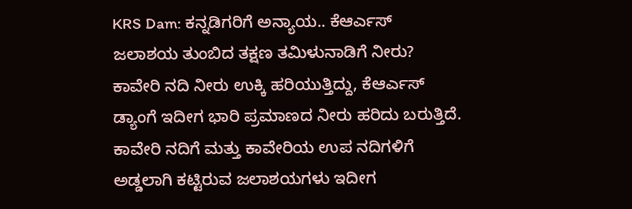KRS Dam: ಕನ್ನಡಿಗರಿಗೆ ಅನ್ಯಾಯ.. ಕೆಆರ್ಎಸ್ ಜಲಾಶಯ ತುಂಬಿದ ತಕ್ಷಣ ತಮಿಳುನಾಡಿಗೆ ನೀರು?
ಕಾವೇರಿ ನದಿ ನೀರು ಉಕ್ಕಿ ಹರಿಯುತ್ತಿದ್ದು, ಕೆಆರ್ಎಸ್ ಡ್ಯಾಂಗೆ ಇದೀಗ ಭಾರಿ ಪ್ರಮಾಣದ ನೀರು ಹರಿದು ಬರುತ್ತಿದೆ. ಕಾವೇರಿ ನದಿಗೆ ಮತ್ತು ಕಾವೇರಿಯ ಉಪ ನದಿಗಳಿಗೆ ಅಡ್ಡಲಾಗಿ ಕಟ್ಟಿರುವ ಜಲಾಶಯಗಳು ಇದೀಗ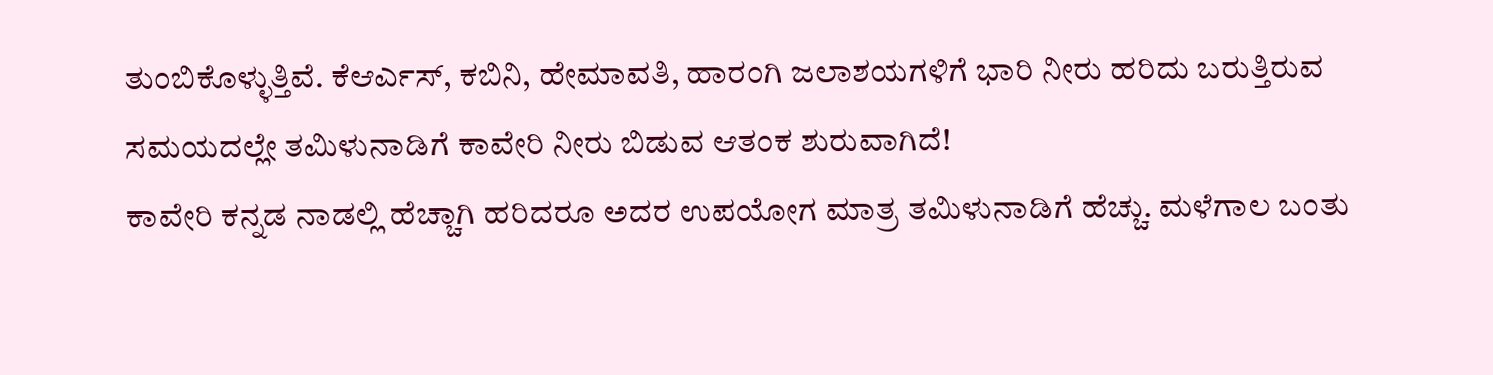ತುಂಬಿಕೊಳ್ಳುತ್ತಿವೆ. ಕೆಆರ್ಎಸ್, ಕಬಿನಿ, ಹೇಮಾವತಿ, ಹಾರಂಗಿ ಜಲಾಶಯಗಳಿಗೆ ಭಾರಿ ನೀರು ಹರಿದು ಬರುತ್ತಿರುವ ಸಮಯದಲ್ಲೇ ತಮಿಳುನಾಡಿಗೆ ಕಾವೇರಿ ನೀರು ಬಿಡುವ ಆತಂಕ ಶುರುವಾಗಿದೆ!
ಕಾವೇರಿ ಕನ್ನಡ ನಾಡಲ್ಲಿ ಹೆಚ್ಚಾಗಿ ಹರಿದರೂ ಅದರ ಉಪಯೋಗ ಮಾತ್ರ ತಮಿಳುನಾಡಿಗೆ ಹೆಚ್ಚು. ಮಳೆಗಾಲ ಬಂತು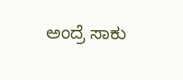ಅಂದ್ರೆ ಸಾಕು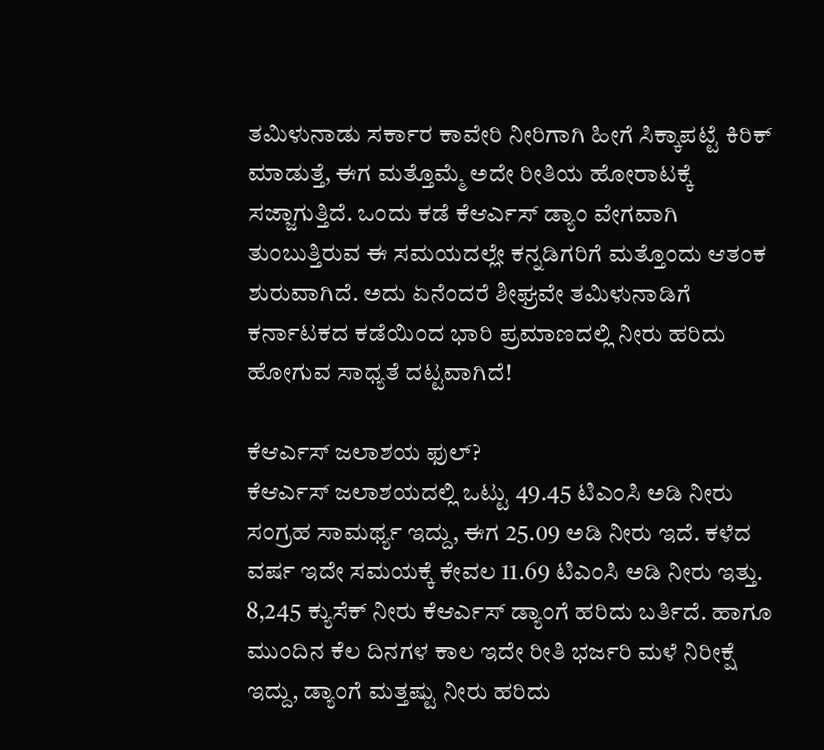ತಮಿಳುನಾಡು ಸರ್ಕಾರ ಕಾವೇರಿ ನೀರಿಗಾಗಿ ಹೀಗೆ ಸಿಕ್ಕಾಪಟ್ಟೆ ಕಿರಿಕ್ ಮಾಡುತ್ತೆ, ಈಗ ಮತ್ತೊಮ್ಮೆ ಅದೇ ರೀತಿಯ ಹೋರಾಟಕ್ಕೆ ಸಜ್ಜಾಗುತ್ತಿದೆ. ಒಂದು ಕಡೆ ಕೆಆರ್ಎಸ್ ಡ್ಯಾಂ ವೇಗವಾಗಿ ತುಂಬುತ್ತಿರುವ ಈ ಸಮಯದಲ್ಲೇ ಕನ್ನಡಿಗರಿಗೆ ಮತ್ತೊಂದು ಆತಂಕ ಶುರುವಾಗಿದೆ. ಅದು ಏನೆಂದರೆ ಶೀಘ್ರವೇ ತಮಿಳುನಾಡಿಗೆ ಕರ್ನಾಟಕದ ಕಡೆಯಿಂದ ಭಾರಿ ಪ್ರಮಾಣದಲ್ಲಿ ನೀರು ಹರಿದು ಹೋಗುವ ಸಾಧ್ಯತೆ ದಟ್ಟವಾಗಿದೆ!

ಕೆಆರ್ಎಸ್ ಜಲಾಶಯ ಫುಲ್?
ಕೆಆರ್ಎಸ್ ಜಲಾಶಯದಲ್ಲಿ ಒಟ್ಟು 49.45 ಟಿಎಂಸಿ ಅಡಿ ನೀರು ಸಂಗ್ರಹ ಸಾಮರ್ಥ್ಯ ಇದ್ದು, ಈಗ 25.09 ಅಡಿ ನೀರು ಇದೆ. ಕಳೆದ ವರ್ಷ ಇದೇ ಸಮಯಕ್ಕೆ ಕೇವಲ 11.69 ಟಿಎಂಸಿ ಅಡಿ ನೀರು ಇತ್ತು. 8,245 ಕ್ಯುಸೆಕ್ ನೀರು ಕೆಆರ್ಎಸ್ ಡ್ಯಾಂಗೆ ಹರಿದು ಬರ್ತಿದೆ. ಹಾಗೂ ಮುಂದಿನ ಕೆಲ ದಿನಗಳ ಕಾಲ ಇದೇ ರೀತಿ ಭರ್ಜರಿ ಮಳೆ ನಿರೀಕ್ಷೆ ಇದ್ದು, ಡ್ಯಾಂಗೆ ಮತ್ತಷ್ಟು ನೀರು ಹರಿದು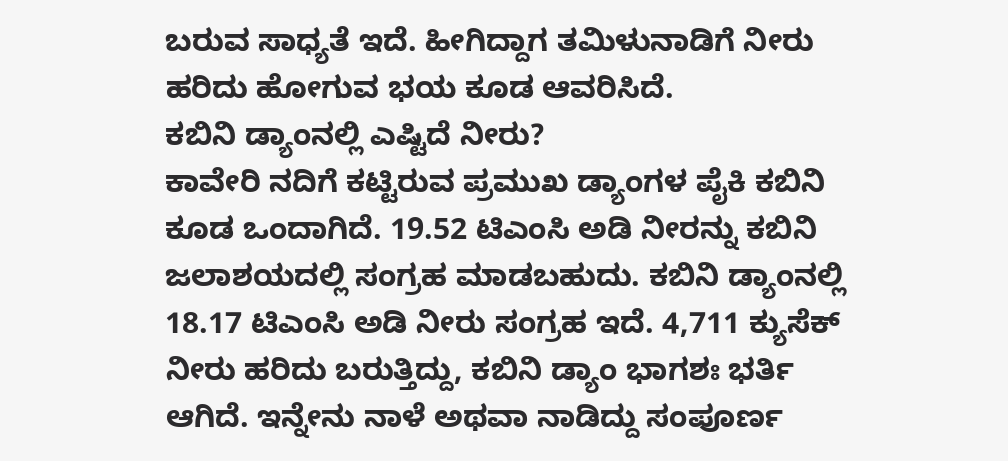ಬರುವ ಸಾಧ್ಯತೆ ಇದೆ. ಹೀಗಿದ್ದಾಗ ತಮಿಳುನಾಡಿಗೆ ನೀರು ಹರಿದು ಹೋಗುವ ಭಯ ಕೂಡ ಆವರಿಸಿದೆ.
ಕಬಿನಿ ಡ್ಯಾಂನಲ್ಲಿ ಎಷ್ಟಿದೆ ನೀರು?
ಕಾವೇರಿ ನದಿಗೆ ಕಟ್ಟಿರುವ ಪ್ರಮುಖ ಡ್ಯಾಂಗಳ ಪೈಕಿ ಕಬಿನಿ ಕೂಡ ಒಂದಾಗಿದೆ. 19.52 ಟಿಎಂಸಿ ಅಡಿ ನೀರನ್ನು ಕಬಿನಿ ಜಲಾಶಯದಲ್ಲಿ ಸಂಗ್ರಹ ಮಾಡಬಹುದು. ಕಬಿನಿ ಡ್ಯಾಂನಲ್ಲಿ 18.17 ಟಿಎಂಸಿ ಅಡಿ ನೀರು ಸಂಗ್ರಹ ಇದೆ. 4,711 ಕ್ಯುಸೆಕ್ ನೀರು ಹರಿದು ಬರುತ್ತಿದ್ದು, ಕಬಿನಿ ಡ್ಯಾಂ ಭಾಗಶಃ ಭರ್ತಿ ಆಗಿದೆ. ಇನ್ನೇನು ನಾಳೆ ಅಥವಾ ನಾಡಿದ್ದು ಸಂಪೂರ್ಣ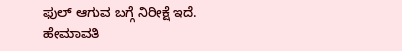ಫುಲ್ ಆಗುವ ಬಗ್ಗೆ ನಿರೀಕ್ಷೆ ಇದೆ.
ಹೇಮಾವತಿ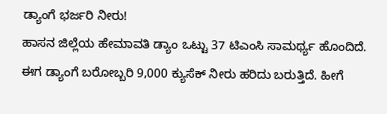ಡ್ಯಾಂಗೆ ಭರ್ಜರಿ ನೀರು!
ಹಾಸನ ಜಿಲ್ಲೆಯ ಹೇಮಾವತಿ ಡ್ಯಾಂ ಒಟ್ಟು 37 ಟಿಎಂಸಿ ಸಾಮರ್ಥ್ಯ ಹೊಂದಿದೆ. ಈಗ ಡ್ಯಾಂಗೆ ಬರೋಬ್ಬರಿ 9,000 ಕ್ಯುಸೆಕ್ ನೀರು ಹರಿದು ಬರುತ್ತಿದೆ. ಹೀಗೆ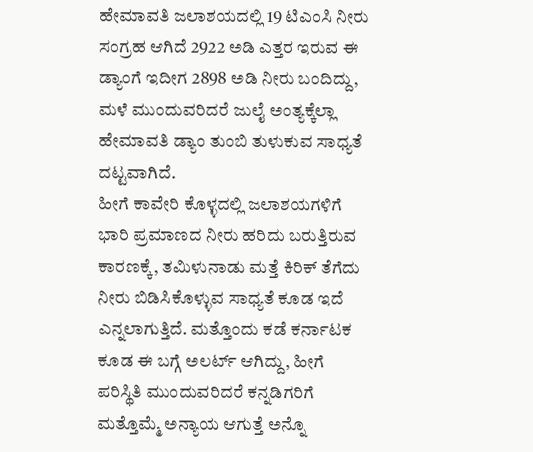ಹೇಮಾವತಿ ಜಲಾಶಯದಲ್ಲಿ 19 ಟಿಎಂಸಿ ನೀರು ಸಂಗ್ರಹ ಆಗಿದೆ 2922 ಅಡಿ ಎತ್ತರ ಇರುವ ಈ ಡ್ಯಾಂಗೆ ಇದೀಗ 2898 ಅಡಿ ನೀರು ಬಂದಿದ್ದು, ಮಳೆ ಮುಂದುವರಿದರೆ ಜುಲೈ ಅಂತ್ಯಕ್ಕೆಲ್ಲಾ ಹೇಮಾವತಿ ಡ್ಯಾಂ ತುಂಬಿ ತುಳುಕುವ ಸಾಧ್ಯತೆ ದಟ್ಟವಾಗಿದೆ.
ಹೀಗೆ ಕಾವೇರಿ ಕೊಳ್ಳದಲ್ಲಿ ಜಲಾಶಯಗಳಿಗೆ ಭಾರಿ ಪ್ರಮಾಣದ ನೀರು ಹರಿದು ಬರುತ್ತಿರುವ ಕಾರಣಕ್ಕೆ, ತಮಿಳುನಾಡು ಮತ್ತೆ ಕಿರಿಕ್ ತೆಗೆದು ನೀರು ಬಿಡಿಸಿಕೊಳ್ಳುವ ಸಾಧ್ಯತೆ ಕೂಡ ಇದೆ ಎನ್ನಲಾಗುತ್ತಿದೆ. ಮತ್ತೊಂದು ಕಡೆ ಕರ್ನಾಟಕ ಕೂಡ ಈ ಬಗ್ಗೆ ಅಲರ್ಟ್ ಆಗಿದ್ದು, ಹೀಗೆ ಪರಿಸ್ಥಿತಿ ಮುಂದುವರಿದರೆ ಕನ್ನಡಿಗರಿಗೆ ಮತ್ತೊಮ್ಮೆ ಅನ್ಯಾಯ ಆಗುತ್ತೆ ಅನ್ನೊ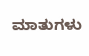ಮಾತುಗಳು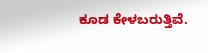ಕೂಡ ಕೇಳಬರುತ್ತಿವೆ.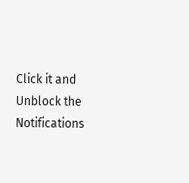Click it and Unblock the Notifications